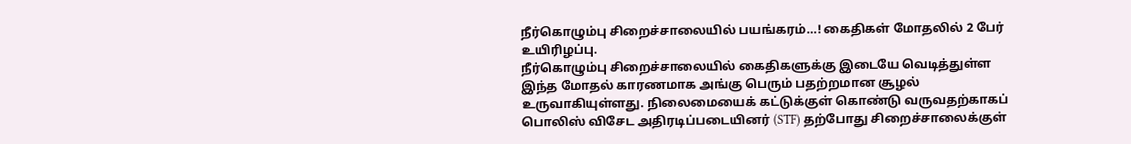நீர்கொழும்பு சிறைச்சாலையில் பயங்கரம்…! கைதிகள் மோதலில் 2 பேர் உயிரிழப்பு.
நீர்கொழும்பு சிறைச்சாலையில் கைதிகளுக்கு இடையே வெடித்துள்ள இந்த மோதல் காரணமாக அங்கு பெரும் பதற்றமான சூழல் உருவாகியுள்ளது. நிலைமையைக் கட்டுக்குள் கொண்டு வருவதற்காகப் பொலிஸ் விசேட அதிரடிப்படையினர் (STF) தற்போது சிறைச்சாலைக்குள்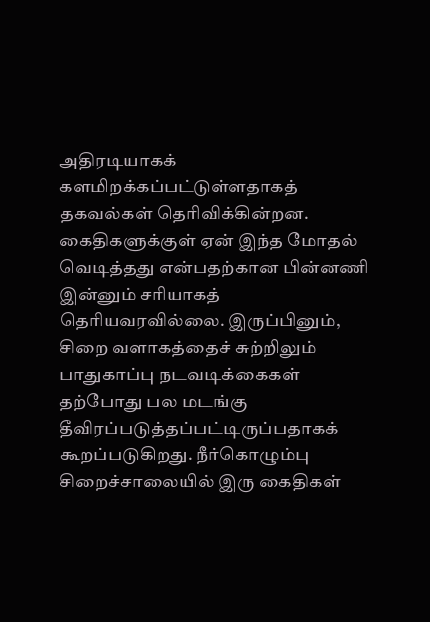அதிரடியாகக் களமிறக்கப்பட்டுள்ளதாகத் தகவல்கள் தெரிவிக்கின்றன. கைதிகளுக்குள் ஏன் இந்த மோதல் வெடித்தது என்பதற்கான பின்னணி இன்னும் சரியாகத் தெரியவரவில்லை. இருப்பினும், சிறை வளாகத்தைச் சுற்றிலும் பாதுகாப்பு நடவடிக்கைகள் தற்போது பல மடங்கு தீவிரப்படுத்தப்பட்டிருப்பதாகக் கூறப்படுகிறது. நீர்கொழும்பு சிறைச்சாலையில் இரு கைதிகள்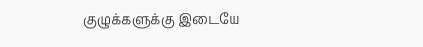குழுக்களுக்கு இடையே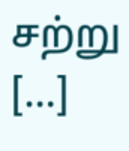சற்று […]